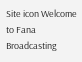Site icon Welcome to Fana Broadcasting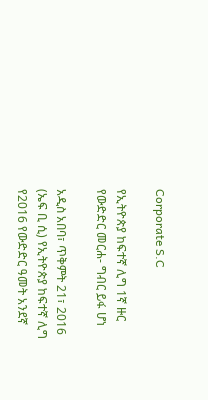Corporate S.C

የኢትዮጵያ ከፍተኛ ሊግ 1ኛ ዙር የውድድር መርሐ- ግብር ይፋ ሆነ

አዲስ አበባ፣ ጥቅምት 21፣ 2016 (ኤፍ ቢ ሲ) የኢትዮጵያ ከፍተኛ ሊግ የ2016 የውድድር ዓመት አንደኛ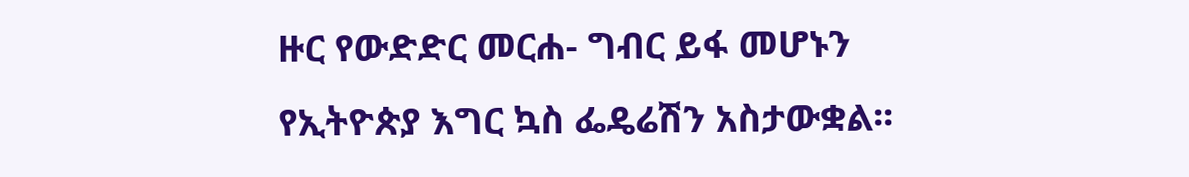ዙር የውድድር መርሐ- ግብር ይፋ መሆኑን የኢትዮጵያ እግር ኳስ ፌዴሬሽን አስታውቋል፡፡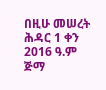በዚሁ መሠረት ሕዳር 1 ቀን 2016 ዓ.ም ጅማ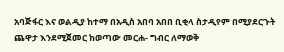አባጅፋር እና ወልዲያ ከተማ በአዲስ አበባ አበበ ቢቂላ ስታዲየም በሚያደርጉት ጨዋታ እንደሚጀመር ከወጣው መርሐ- ግብር ለማወቅ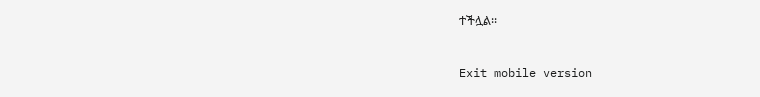ተችሏል፡፡



Exit mobile version